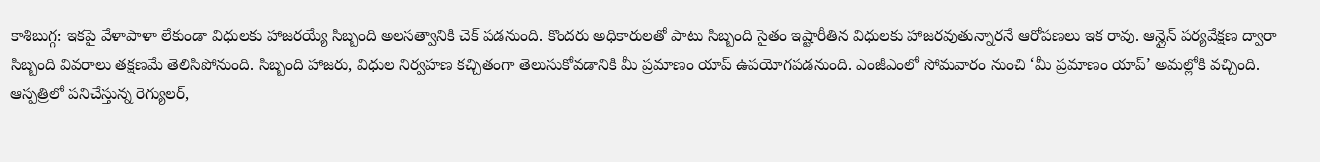కాశిబుగ్గ: ఇకపై వేళాపాళా లేకుండా విధులకు హాజరయ్యే సిబ్బంది అలసత్వానికి చెక్ పడనుంది. కొందరు అధికారులతో పాటు సిబ్బంది సైతం ఇష్టారీతిన విధులకు హాజరవుతున్నారనే ఆరోపణలు ఇక రావు. ఆన్లైన్ పర్యవేక్షణ ద్వారా సిబ్బంది వివరాలు తక్షణమే తెలిసిపోనుంది. సిబ్బంది హాజరు, విధుల నిర్వహణ కచ్చితంగా తెలుసుకోవడానికి మీ ప్రమాణం యాప్ ఉపయోగపడనుంది. ఎంజీఎంలో సోమవారం నుంచి ‘మీ ప్రమాణం యాప్’ అమల్లోకి వచ్చింది. ఆస్పత్రిలో పనిచేస్తున్న రెగ్యులర్,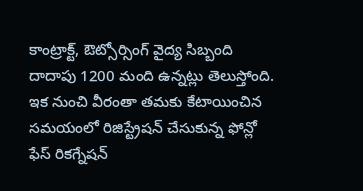కాంట్రాక్ట్, ఔట్సోర్సింగ్ వైద్య సిబ్బంది దాదాపు 1200 మంది ఉన్నట్లు తెలుస్తోంది. ఇక నుంచి వీరంతా తమకు కేటాయించిన సమయంలో రిజిస్ట్రేషన్ చేసుకున్న ఫోన్లో ఫేస్ రికగ్నేషన్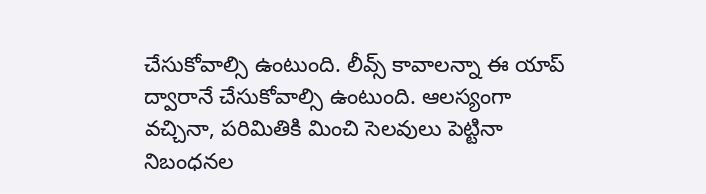చేసుకోవాల్సి ఉంటుంది. లీవ్స్ కావాలన్నా ఈ యాప్ ద్వారానే చేసుకోవాల్సి ఉంటుంది. ఆలస్యంగా వచ్చినా, పరిమితికి మించి సెలవులు పెట్టినా నిబంధనల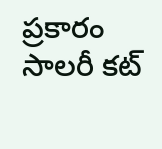ప్రకారం సాలరీ కట్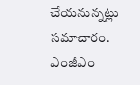చేయనున్నట్లు సమాచారం.
ఎంజీఎం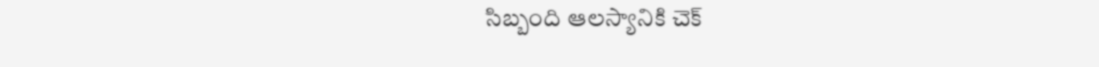సిబ్బంది ఆలస్యానికి చెక్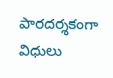పారదర్శకంగా విధులు